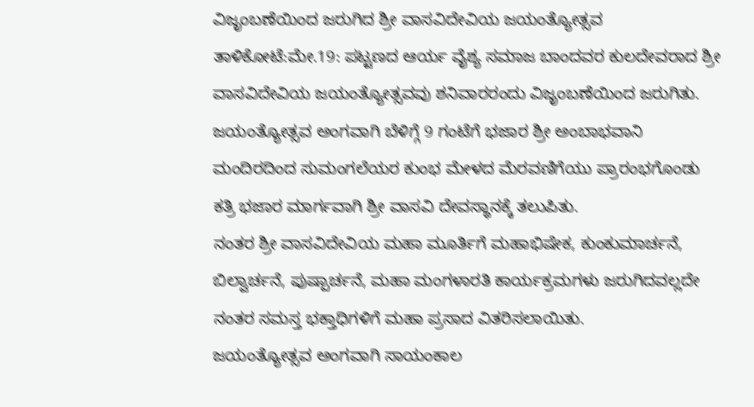ವಿಜೃಂಬಣೆಯಿಂದ ಜರುಗಿದ ಶ್ರೀ ವಾಸವಿದೇವಿಯ ಜಯಂತ್ಯೋತ್ಸವ
ತಾಳಿಕೋಟೆ:ಮೇ.19: ಪಟ್ಟಣದ ಆರ್ಯ ವೈಶ್ಯ ಸಮಾಜ ಬಾಂದವರ ಕುಲದೇವರಾದ ಶ್ರೀ ವಾಸವಿದೇವಿಯ ಜಯಂತ್ಯೋತ್ಸವವು ಶನಿವಾರರಂದು ವಿಜೃಂಬಣೆಯಿಂದ ಜರುಗಿತು.
ಜಯಂತ್ಯೋತ್ಸವ ಅಂಗವಾಗಿ ಬೆಳಿಗ್ಗೆ 9 ಗಂಟೆಗೆ ಭಜಾರ ಶ್ರೀ ಅಂಬಾಭವಾನಿ ಮಂದಿರದಿಂದ ಸುಮಂಗಲೆಯರ ಕುಂಭ ಮೇಳದ ಮೆರವಣಿಗೆಯು ಪ್ರಾರಂಭಗೊಂಡು ಕತ್ರಿ ಭಜಾರ ಮಾರ್ಗವಾಗಿ ಶ್ರೀ ವಾಸವಿ ದೇವಸ್ಥಾನಕ್ಕೆ ತಲುಪಿತು.
ನಂತರ ಶ್ರೀ ವಾಸವಿದೇವಿಯ ಮಹಾ ಮೂರ್ತಿಗೆ ಮಹಾಭಿಷೇಕ, ಕುಂಕುಮಾರ್ಚನೆ, ಬಿಲ್ವಾರ್ಚನೆ, ಪುಷ್ಪಾರ್ಚನೆ, ಮಹಾ ಮಂಗಳಾರತಿ ಕಾರ್ಯಕ್ರಮಗಳು ಜರುಗಿದವಲ್ಲದೇ ನಂತರ ಸಮಸ್ತ ಭಕ್ತಾಧಿಗಳಿಗೆ ಮಹಾ ಪ್ರಸಾದ ವಿತರಿಸಲಾಯಿತು.
ಜಯಂತ್ಯೋತ್ಸವ ಅಂಗವಾಗಿ ಸಾಯಂಕಾಲ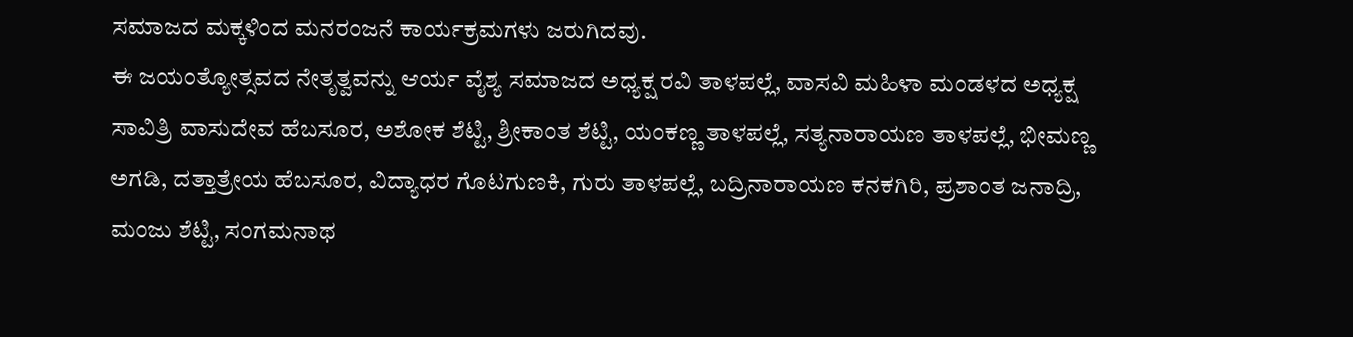ಸಮಾಜದ ಮಕ್ಕಳಿಂದ ಮನರಂಜನೆ ಕಾರ್ಯಕ್ರಮಗಳು ಜರುಗಿದವು.
ಈ ಜಯಂತ್ಯೋತ್ಸವದ ನೇತೃತ್ವವನ್ನು ಆರ್ಯ ವೈಶ್ಯ ಸಮಾಜದ ಅಧ್ಯಕ್ಷ ರವಿ ತಾಳಪಲ್ಲೆ, ವಾಸವಿ ಮಹಿಳಾ ಮಂಡಳದ ಅಧ್ಯಕ್ಷ ಸಾವಿತ್ರಿ ವಾಸುದೇವ ಹೆಬಸೂರ, ಅಶೋಕ ಶೆಟ್ಟಿ, ಶ್ರೀಕಾಂತ ಶೆಟ್ಟಿ, ಯಂಕಣ್ಣ ತಾಳಪಲ್ಲೆ, ಸತ್ಯನಾರಾಯಣ ತಾಳಪಲ್ಲೆ, ಭೀಮಣ್ಣ ಅಗಡಿ, ದತ್ತಾತ್ರೇಯ ಹೆಬಸೂರ, ವಿದ್ಯಾಧರ ಗೊಟಗುಣಕಿ, ಗುರು ತಾಳಪಲ್ಲೆ, ಬದ್ರಿನಾರಾಯಣ ಕನಕಗಿರಿ, ಪ್ರಶಾಂತ ಜನಾದ್ರಿ, ಮಂಜು ಶೆಟ್ಟಿ, ಸಂಗಮನಾಥ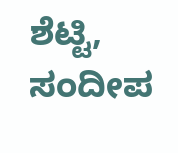ಶೆಟ್ಟಿ, ಸಂದೀಪ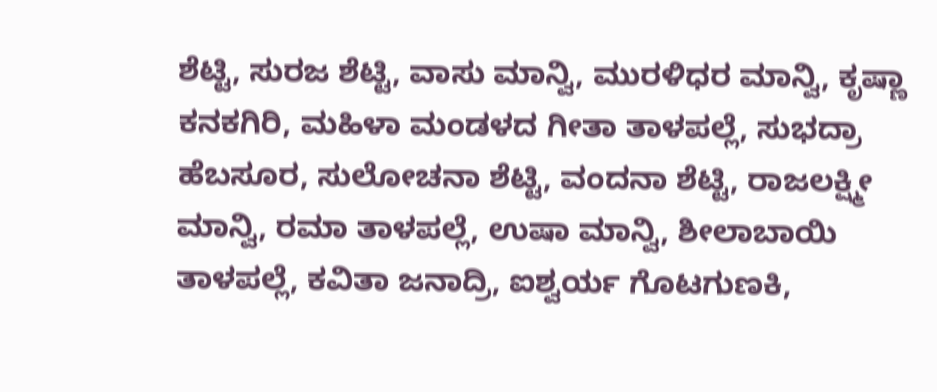ಶೆಟ್ಟಿ, ಸುರಜ ಶೆಟ್ಟಿ, ವಾಸು ಮಾನ್ವಿ, ಮುರಳಿಧರ ಮಾನ್ವಿ, ಕೃಷ್ಣಾ ಕನಕಗಿರಿ, ಮಹಿಳಾ ಮಂಡಳದ ಗೀತಾ ತಾಳಪಲ್ಲೆ, ಸುಭದ್ರಾ ಹೆಬಸೂರ, ಸುಲೋಚನಾ ಶೆಟ್ಟಿ, ವಂದನಾ ಶೆಟ್ಟಿ, ರಾಜಲಕ್ಷ್ಮೀ ಮಾನ್ವಿ, ರಮಾ ತಾಳಪಲ್ಲೆ, ಉಷಾ ಮಾನ್ವಿ, ಶೀಲಾಬಾಯಿ ತಾಳಪಲ್ಲೆ, ಕವಿತಾ ಜನಾದ್ರಿ, ಐಶ್ವರ್ಯ ಗೊಟಗುಣಕಿ,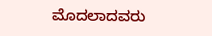ಮೊದಲಾದವರು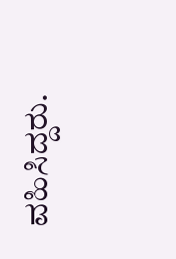ವಹಿಸಿದ್ದರು.